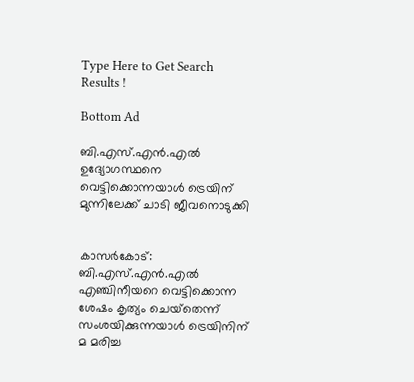Type Here to Get Search Results !

Bottom Ad

ബി.എസ്.എന്‍.എല്‍ ഉദ്യോഗസ്ഥനെ വെട്ടിക്കൊന്നയാള്‍ ട്രെയിന് മുന്നിലേക്ക് ചാടി ജീവനൊടുക്കി


കാസര്‍കോട്: ബി.എസ്.എന്‍.എല്‍ എഞ്ചിനീയറെ വെട്ടിക്കൊന്ന ശേഷം കൃത്യം ചെയ്‌തെന്ന് സംശയിക്കുന്നയാള്‍ ട്രെയിനിന് മ മരിച്ച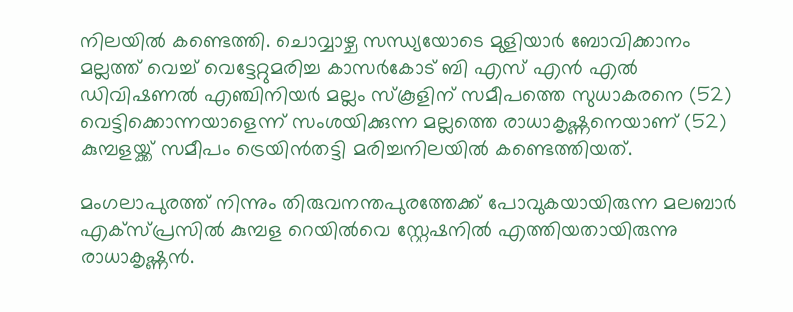നിലയില്‍ കണ്ടെത്തി. ചൊവ്വാഴ്ച സന്ധ്യയോടെ മുളിയാര്‍ ബോവിക്കാനം മല്ലത്ത് വെച്ച് വെട്ടേറ്റുമരിച്ച കാസര്‍കോട് ബി എസ് എന്‍ എല്‍ ഡിവിഷണല്‍ എഞ്ചിനിയര്‍ മല്ലം സ്‌കൂളിന് സമീപത്തെ സുധാകരനെ (52) വെട്ടിക്കൊന്നയാളെന്ന് സംശയിക്കുന്ന മല്ലത്തെ രാധാകൃഷ്ണനെയാണ് (52) കുമ്പളയ്ക്ക് സമീപം ട്രെയിന്‍തട്ടി മരിച്ചനിലയില്‍ കണ്ടെത്തിയത്.

മംഗലാപുരത്ത് നിന്നും തിരുവനന്തപുരത്തേക്ക് പോവുകയായിരുന്ന മലബാര്‍ എക്‌സ്പ്രസില്‍ കുമ്പള റെയില്‍വെ സ്റ്റേഷനില്‍ എത്തിയതായിരുന്നു രാധാകൃഷ്ണന്‍.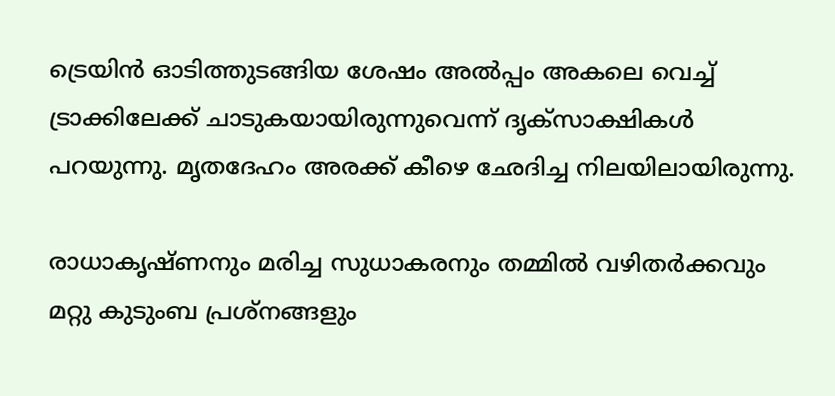ട്രെയിന്‍ ഓടിത്തുടങ്ങിയ ശേഷം അല്‍പ്പം അകലെ വെച്ച് ട്രാക്കിലേക്ക് ചാടുകയായിരുന്നുവെന്ന് ദൃക്‌സാക്ഷികള്‍ പറയുന്നു. മൃതദേഹം അരക്ക് കീഴെ ഛേദിച്ച നിലയിലായിരുന്നു.

രാധാകൃഷ്ണനും മരിച്ച സുധാകരനും തമ്മില്‍ വഴിതര്‍ക്കവും മറ്റു കുടുംബ പ്രശ്നങ്ങളും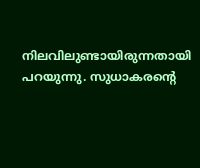നിലവിലുണ്ടായിരുന്നതായി പറയുന്നു. സുധാകരന്റെ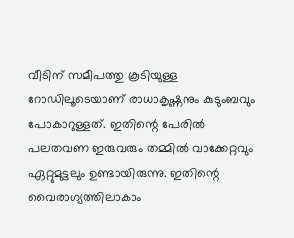വീടിന് സമീപത്തു കൂടിയുള്ള റോഡിലൂടെയാണ് രാധാകൃഷ്ണനും കുടുംബവും പോകാറുള്ളത്. ഇതിന്റെ പേരില്‍ പലതവണ ഇരുവരും തമ്മില്‍ വാക്കേറ്റവും ഏറ്റുമുട്ടലും ഉണ്ടായിരുന്നു. ഇതിന്റെ വൈരാഗ്യത്തിലാകാം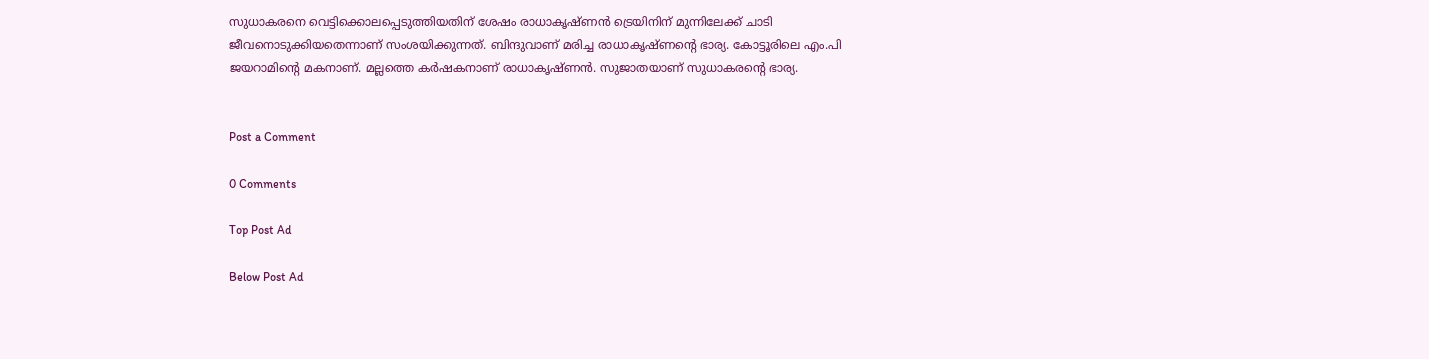സുധാകരനെ വെട്ടിക്കൊലപ്പെടുത്തിയതിന് ശേഷം രാധാകൃഷ്ണന്‍ ട്രെയിനിന് മുന്നിലേക്ക് ചാടി ജീവനൊടുക്കിയതെന്നാണ് സംശയിക്കുന്നത്. ബിന്ദുവാണ് മരിച്ച രാധാകൃഷ്ണന്റെ ഭാര്യ. കോട്ടൂരിലെ എം.പി ജയറാമിന്റെ മകനാണ്. മല്ലത്തെ കര്‍ഷകനാണ് രാധാകൃഷ്ണന്‍. സുജാതയാണ് സുധാകരന്റെ ഭാര്യ.


Post a Comment

0 Comments

Top Post Ad

Below Post Ad